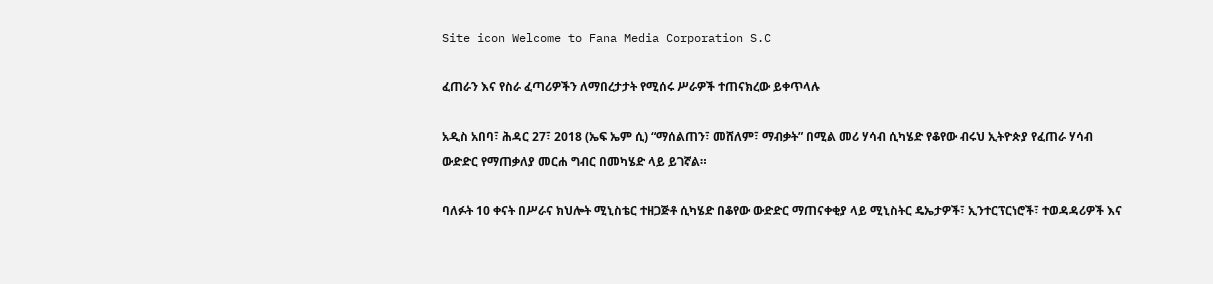Site icon Welcome to Fana Media Corporation S.C

ፈጠራን እና የስራ ፈጣሪዎችን ለማበረታታት የሚሰሩ ሥራዎች ተጠናክረው ይቀጥላሉ

አዲስ አበባ፣ ሕዳር 27፣ 2018 (ኤፍ ኤም ሲ) “ማሰልጠን፣ መሸለም፣ ማብቃት” በሚል መሪ ሃሳብ ሲካሄድ የቆየው ብሩህ ኢትዮጵያ የፈጠራ ሃሳብ ውድድር የማጠቃለያ መርሐ ግብር በመካሄድ ላይ ይገኛል።

ባለፉት 10 ቀናት በሥራና ክህሎት ሚኒስቴር ተዘጋጅቶ ሲካሄድ በቆየው ውድድር ማጠናቀቂያ ላይ ሚኒስትር ዴኤታዎች፣ ኢንተርፕርነሮች፣ ተወዳዳሪዎች እና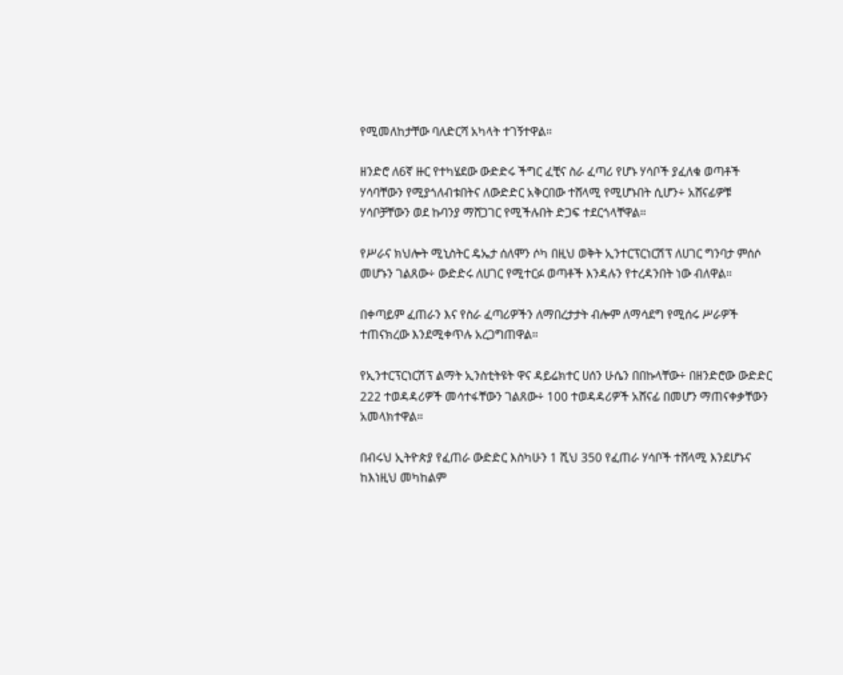የሚመለከታቸው ባለድርሻ አካላት ተገኝተዋል።

ዘንድሮ ለ6ኛ ዙር የተካሄደው ውድድሩ ችግር ፈቺና ስራ ፈጣሪ የሆኑ ሃሳቦች ያፈለቁ ወጣቶች ሃሳባቸውን የሚያጎለብቱበትና ለውድድር አቅርበው ተሸላሚ የሚሆኑበት ሲሆን÷ አሸናፊዎቹ ሃሳቦቻቸውን ወደ ኩባንያ ማሸጋገር የሚችሉበት ድጋፍ ተደርጎላቸዋል።

የሥራና ክህሎት ሚኒስትር ዴኤታ ሰለሞን ሶካ በዚህ ወቅት ኢንተርፕርነርሽፕ ለሀገር ግንባታ ምሰሶ መሆኑን ገልጸው÷ ውድድሩ ለሀገር የሚተርፉ ወጣቶች እንዳሉን የተረዳንበት ነው ብለዋል።

በቀጣይም ፈጠራን እና የስራ ፈጣሪዎችን ለማበረታታት ብሎም ለማሳደግ የሚሰሩ ሥራዎች ተጠናክረው እንደሚቀጥሉ አረጋግጠዋል።

የኢንተርፕርነርሽፕ ልማት ኢንስቲትዩት ዋና ዳይሬክተር ሀሰን ሁሴን በበኩላቸው÷ በዘንድሮው ውድድር 222 ተወዳዳሪዎች መሳተፋቸውን ገልጸው÷ 100 ተወዳዳሪዎች አሸናፊ በመሆን ማጠናቀቃቸውን አመላክተዋል።

በብሩህ ኢትዮጵያ የፈጠራ ውድድር እስካሁን 1 ሺህ 350 የፈጠራ ሃሳቦች ተሸላሚ እንደሆኑና ከእነዚህ መካከልም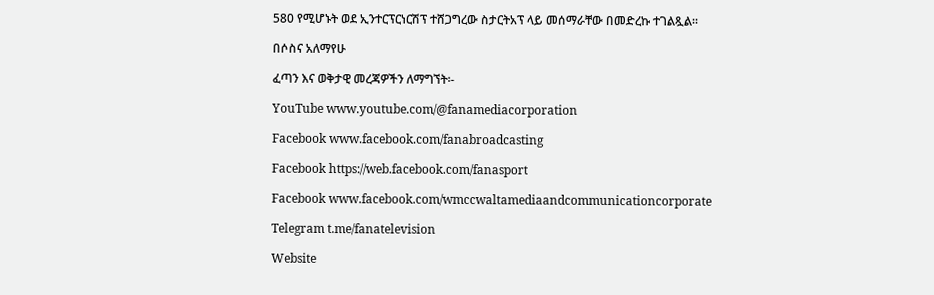580 የሚሆኑት ወደ ኢንተርፕርነርሽፕ ተሸጋግረው ስታርትአፕ ላይ መሰማራቸው በመድረኩ ተገልጿል።

በሶስና አለማየሁ

ፈጣን እና ወቅታዊ መረጃዎችን ለማግኘት፡-

YouTube www.youtube.com/@fanamediacorporation

Facebook www.facebook.com/fanabroadcasting

Facebook https://web.facebook.com/fanasport

Facebook www.facebook.com/wmccwaltamediaandcommunicationcorporate

Telegram t.me/fanatelevision

Website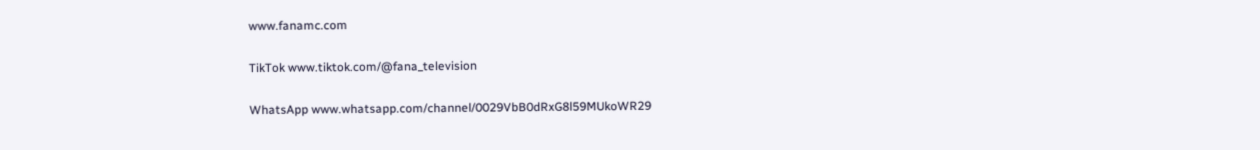www.fanamc.com

TikTok www.tiktok.com/@fana_television

WhatsApp www.whatsapp.com/channel/0029VbB0dRxG8l59MUkoWR29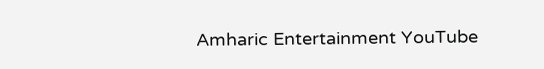Amharic Entertainment YouTube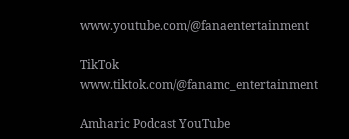www.youtube.com/@fanaentertainment

TikTok www.tiktok.com/@fanamc_entertainment

Amharic Podcast YouTube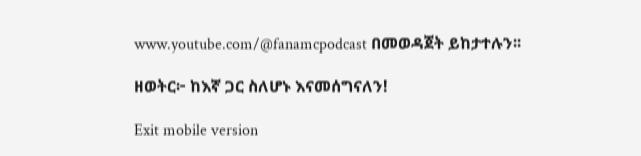www.youtube.com/@fanamcpodcast በመወዳጀት ይከታተሉን፡፡

ዘወትር፦ ከእኛ ጋር ስለሆኑ እናመሰግናለን!

Exit mobile version